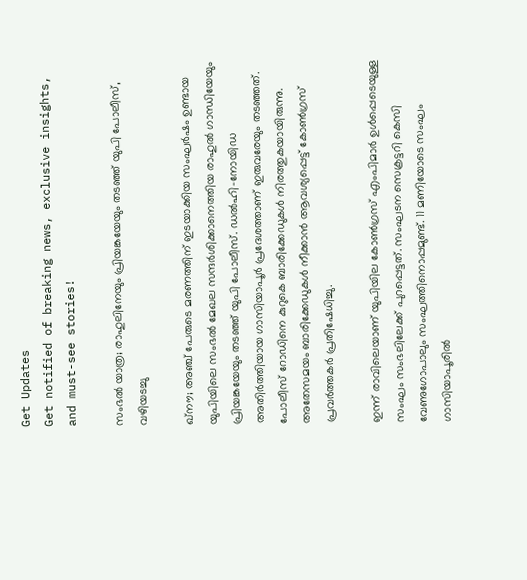Get Updates
Get notified of breaking news, exclusive insights, and must-see stories!

സംഭൽ യാത്ര; രാഹുലിനേയും പ്രിയങ്കയേയും തടഞ്ഞ് യുപി പോലീസ്, വഴിയടച്ചു

ഖ്നൗ; അഞ്ച് പേരുടെ മരണത്തിന് ഇടയാക്കിയ സംഘർഷം ഉണ്ടായ യുപിയിലെ സംഭൽ മേഖല സന്ദർശിക്കാനെത്തിയ രാഹുൽ ഗാന്ധിയേയും പ്രിയങ്കയേയും തടഞ്ഞ് യുപി പോലീസ്. ഡൽഹി-നോയിഡ അതിർത്തിയായ ഗാസിയാപൂർ പ്രദേശത്താണ് ഇരുവരേയും തടഞ്ഞത്. പോലീസ് റോഡിനെ കുറുകെ ബാരിക്കേഡുകൾ നിരത്തുകയായിരുന്നു. അതേസമയം ബാരിക്കേഡുകൾ നീക്കാൻ ആവശ്യപ്പെട്ട് കോൺഗ്രസ് പ്രവർത്തകർ പ്രതിഷേധിച്ചു.

ഇന്ന് രാവിലെയാണ് യുപിയില കോൺഗ്രസ് എംപിമാർ ഉൾപ്പെടെയുള്ള സംഘം സംഭലിലേക്ക് പുറപ്പെട്ടത്. സംഘടന സെക്രട്ടറി കെസി വേണുഗോപാലും സംഘത്തിനൊപ്പമുണ്ട്. 11 മണിയോടെ സംഘം ഗാസിയാപൂരിൽ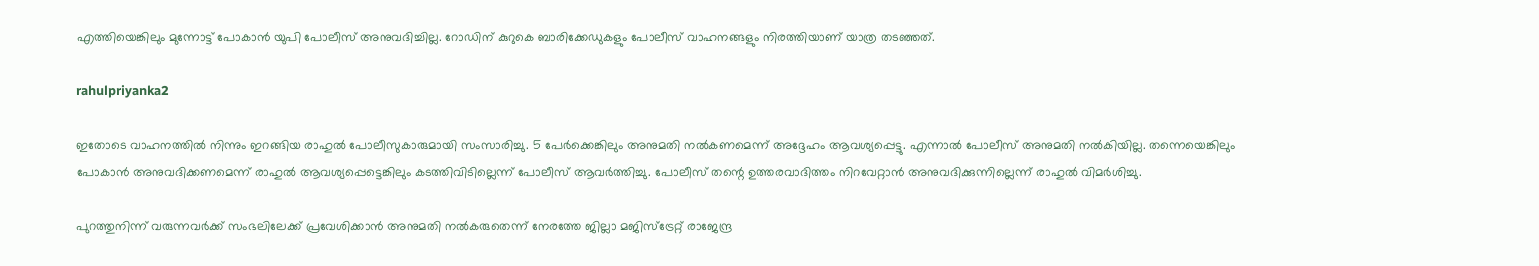എത്തിയെങ്കിലും മുന്നോട്ട് പോകാൻ യുപി പോലീസ് അനുവദിച്ചില്ല. റോഡിന് കുറുകെ ബാരിക്കേഡുകളും പോലീസ് വാഹനങ്ങളും നിരത്തിയാണ് യാത്ര തടഞ്ഞത്.

rahulpriyanka2

ഇതോടെ വാഹനത്തിൽ നിന്നും ഇറങ്ങിയ രാഹുൽ പോലീസുകാരുമായി സംസാരിച്ചു. 5 പേർക്കെങ്കിലും അനുമതി നൽകണമെന്ന് അദ്ദേഹം ആവശ്യപ്പെട്ടു. എന്നാൽ പോലീസ് അനുമതി നൽകിയില്ല. തന്നെയെങ്കിലും പോകാൻ അനുവദിക്കണമെന്ന് രാഹുൽ ആവശ്യപ്പെട്ടെങ്കിലും കടത്തിവിടില്ലെന്ന് പോലീസ് ആവർത്തിച്ചു. പോലീസ് തന്റെ ഉത്തരവാദിത്തം നിറവേറ്റാൻ അനുവദിക്കുന്നില്ലെന്ന് രാഹുൽ വിമർശിച്ചു.

പുറത്തുനിന്ന് വരുന്നവർക്ക് സംഭലിലേക്ക് പ്രവേശിക്കാൻ അനുമതി നൽകരുതെന്ന് നേരത്തേ ജില്ലാ മജിസ്ട്രേറ്റ് രാജേന്ദ്ര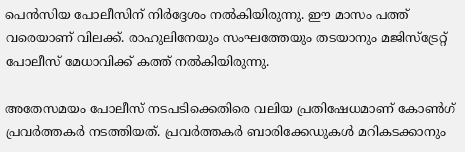പെൻസിയ പോലീസിന് നിർദ്ദേശം നൽകിയിരുന്നു. ഈ മാസം പത്ത് വരെയാണ് വിലക്ക്. രാഹുലിനേയും സംഘത്തേയും തടയാനും മജിസ്ട്രേറ്റ് പോലീസ് മേധാവിക്ക് കത്ത് നൽകിയിരുന്നു.

അതേസമയം പോലീസ് നടപടിക്കെതിരെ വലിയ പ്രതിഷേധമാണ് കോൺഗ് പ്രവർത്തകർ നടത്തിയത്. പ്രവർത്തകർ ബാരിക്കേഡുകൾ മറികടക്കാനും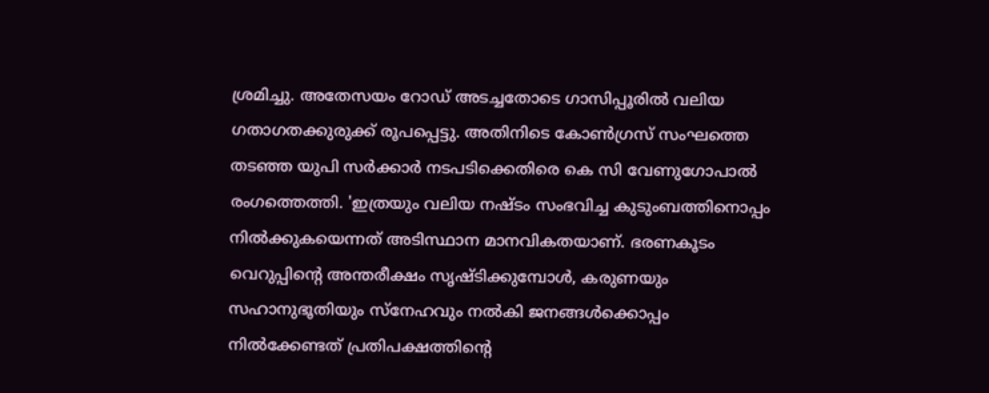ശ്രമിച്ചു. അതേസയം റോഡ് അടച്ചതോടെ ഗാസിപ്പൂരിൽ വലിയ ഗതാഗതക്കുരുക്ക് രൂപപ്പെട്ടു. അതിനിടെ കോൺഗ്രസ് സംഘത്തെ തടഞ്ഞ യുപി സർക്കാർ നടപടിക്കെതിരെ കെ സി വേണുഗോപാൽ രംഗത്തെത്തി. 'ഇത്രയും വലിയ നഷ്ടം സംഭവിച്ച കുടുംബത്തിനൊപ്പം നിൽക്കുകയെന്നത് അടിസ്ഥാന മാനവികതയാണ്. ഭരണകൂടം വെറുപ്പിൻ്റെ അന്തരീക്ഷം സൃഷ്ടിക്കുമ്പോൾ, കരുണയും സഹാനുഭൂതിയും സ്നേഹവും നൽകി ജനങ്ങൾക്കൊപ്പം നിൽക്കേണ്ടത് പ്രതിപക്ഷത്തിന്റെ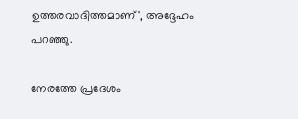ഉത്തരവാദിത്തമാണ്', അദ്ദേഹം പറഞ്ഞു.

നേരത്തേ പ്രദേശം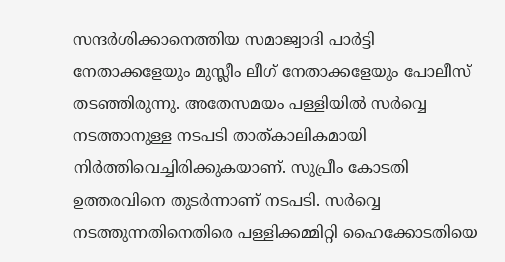സന്ദർശിക്കാനെത്തിയ സമാജ്വാദി പാർട്ടി നേതാക്കളേയും മുസ്ലീം ലീഗ് നേതാക്കളേയും പോലീസ് തടഞ്ഞിരുന്നു. അതേസമയം പള്ളിയിൽ സർവ്വെ നടത്താനുള്ള നടപടി താത്കാലികമായി നിർത്തിവെച്ചിരിക്കുകയാണ്. സുപ്രീം കോടതി ഉത്തരവിനെ തുടർന്നാണ് നടപടി. സർവ്വെ നടത്തുന്നതിനെതിരെ പള്ളിക്കമ്മിറ്റി ഹൈക്കോടതിയെ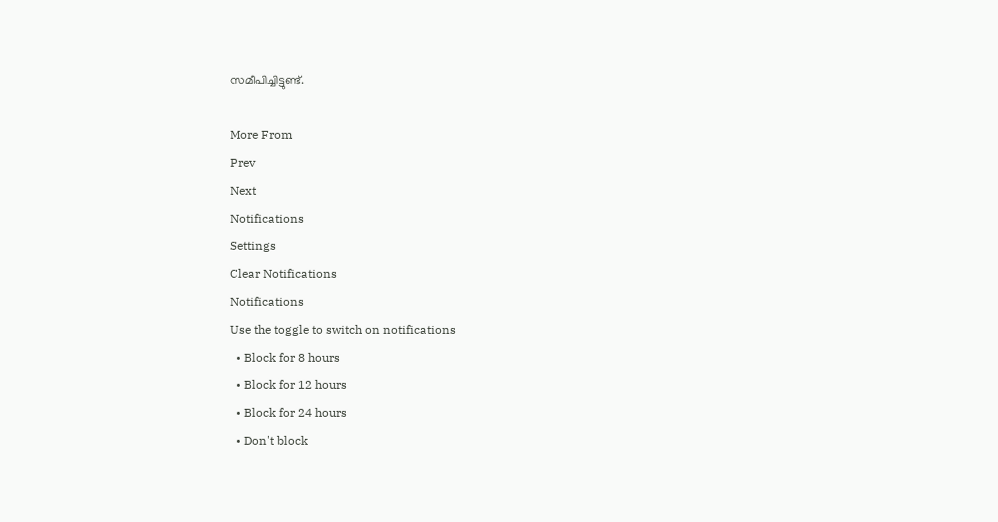സമീപിച്ചിട്ടുണ്ട്.

More From
Prev
Next
Notifications
Settings
Clear Notifications
Notifications
Use the toggle to switch on notifications
  • Block for 8 hours
  • Block for 12 hours
  • Block for 24 hours
  • Don't block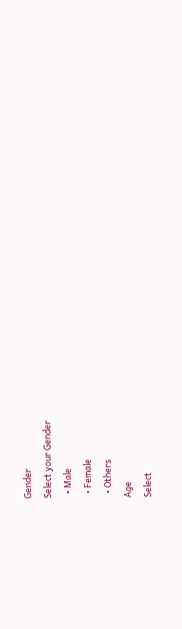Gender
Select your Gender
  • Male
  • Female
  • Others
Age
Select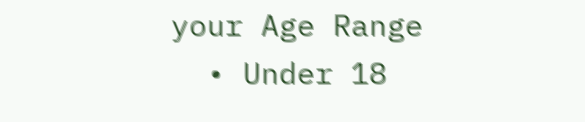your Age Range
  • Under 18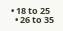• 18 to 25
  • 26 to 35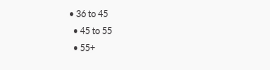• 36 to 45
  • 45 to 55
  • 55+